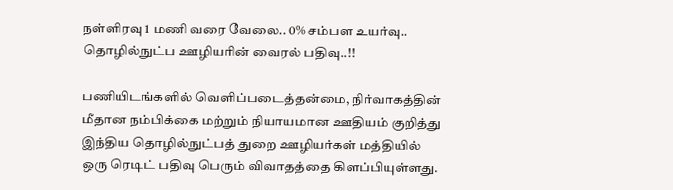நள்ளிரவு 1 மணி வரை வேலை.. 0% சம்பள உயர்வு.. தொழில்நுட்ப ஊழியரின் வைரல் பதிவு..!!

பணியிடங்களில் வெளிப்படைத்தன்மை, நிர்வாகத்தின் மீதான நம்பிக்கை மற்றும் நியாயமான ஊதியம் குறித்து இந்திய தொழில்நுட்பத் துறை ஊழியர்கள் மத்தியில் ஒரு ரெடிட் பதிவு பெரும் விவாதத்தை கிளப்பியுள்ளது.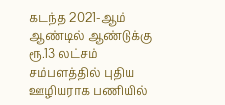கடந்த 2021-ஆம் ஆண்டில் ஆண்டுக்கு ரூ.13 லட்சம் சம்பளத்தில் புதிய ஊழியராக பணியில்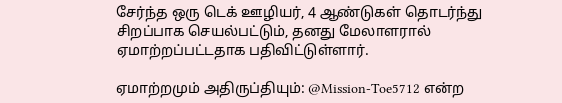சேர்ந்த ஒரு டெக் ஊழியர், 4 ஆண்டுகள் தொடர்ந்து சிறப்பாக செயல்பட்டும், தனது மேலாளரால் ஏமாற்றப்பட்டதாக பதிவிட்டுள்ளார்.

ஏமாற்றமும் அதிருப்தியும்: @Mission-Toe5712 என்ற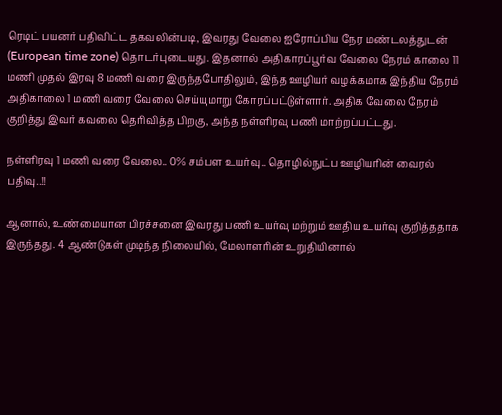ரெடிட் பயனர் பதிவிட்ட தகவலின்படி, இவரது வேலை ஐரோப்பிய நேர மண்டலத்துடன் (European time zone) தொடர்புடையது. இதனால் அதிகாரப்பூர்வ வேலை நேரம் காலை 11 மணி முதல் இரவு 8 மணி வரை இருந்தபோதிலும், இந்த ஊழியர் வழக்கமாக இந்திய நேரம் அதிகாலை 1 மணி வரை வேலை செய்யுமாறு கோரப்பட்டுள்ளார். அதிக வேலை நேரம் குறித்து இவர் கவலை தெரிவித்த பிறகு, அந்த நள்ளிரவு பணி மாற்றப்பட்டது.

நள்ளிரவு 1 மணி வரை வேலை.. 0% சம்பள உயர்வு.. தொழில்நுட்ப ஊழியரின் வைரல் பதிவு..!!

ஆனால், உண்மையான பிரச்சனை இவரது பணி உயர்வு மற்றும் ஊதிய உயர்வு குறித்ததாக இருந்தது. 4 ஆண்டுகள் முடிந்த நிலையில், மேலாளரின் உறுதியினால்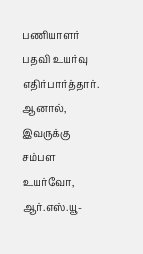பணியாளர் பதவி உயர்வு எதிர்பார்த்தார். ஆனால், இவருக்கு சம்பள உயர்வோ, ஆர்.எஸ்.யூ-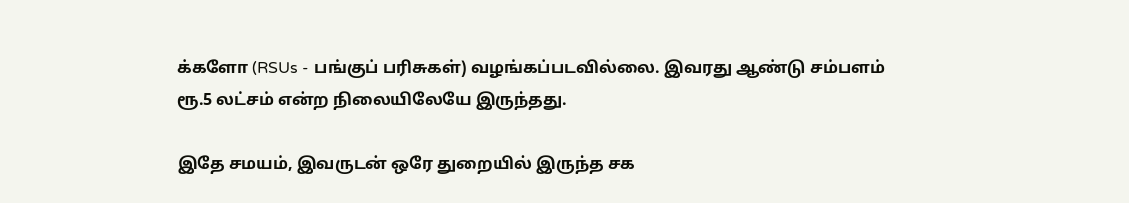க்களோ (RSUs - பங்குப் பரிசுகள்) வழங்கப்படவில்லை. இவரது ஆண்டு சம்பளம் ரூ.5 லட்சம் என்ற நிலையிலேயே இருந்தது.

இதே சமயம், இவருடன் ஒரே துறையில் இருந்த சக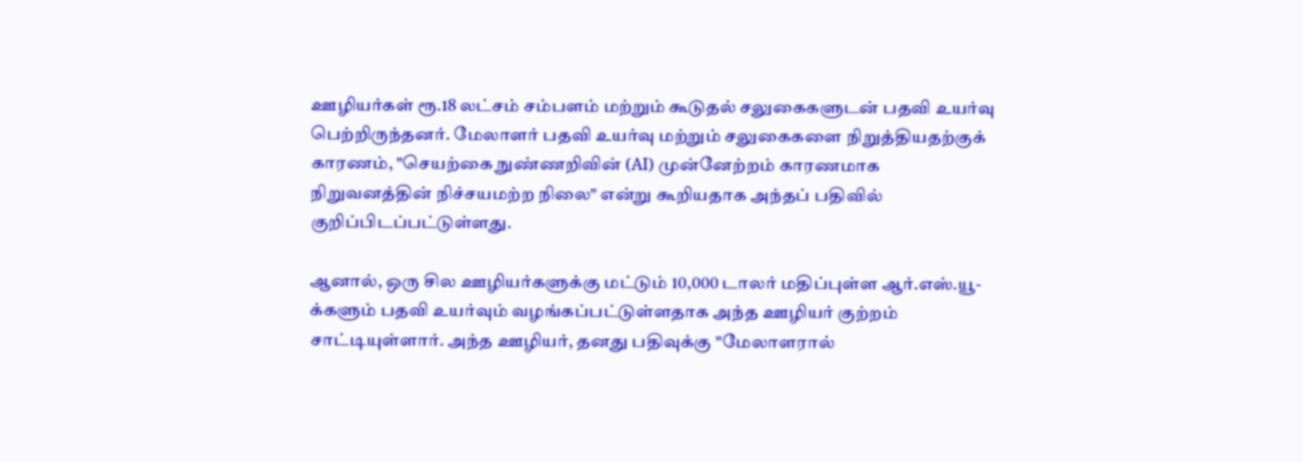ஊழியர்கள் ரூ.18 லட்சம் சம்பளம் மற்றும் கூடுதல் சலுகைகளுடன் பதவி உயர்வு பெற்றிருந்தனர். மேலாளர் பதவி உயர்வு மற்றும் சலுகைகளை நிறுத்தியதற்குக் காரணம், "செயற்கை நுண்ணறிவின் (AI) முன்னேற்றம் காரணமாக நிறுவனத்தின் நிச்சயமற்ற நிலை" என்று கூறியதாக அந்தப் பதிவில் குறிப்பிடப்பட்டுள்ளது.

ஆனால், ஒரு சில ஊழியர்களுக்கு மட்டும் 10,000 டாலர் மதிப்புள்ள ஆர்.எஸ்.யூ-க்களும் பதவி உயர்வும் வழங்கப்பட்டுள்ளதாக அந்த ஊழியர் குற்றம் சாட்டியுள்ளார். அந்த ஊழியர், தனது பதிவுக்கு "மேலாளரால்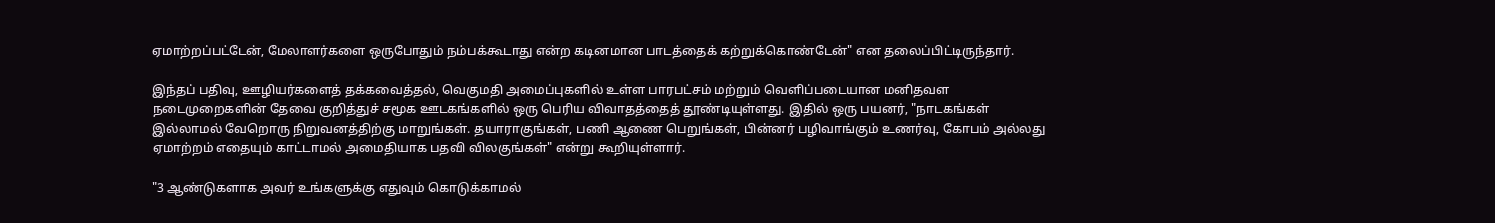ஏமாற்றப்பட்டேன், மேலாளர்களை ஒருபோதும் நம்பக்கூடாது என்ற கடினமான பாடத்தைக் கற்றுக்கொண்டேன்" என தலைப்பிட்டிருந்தார்.

இந்தப் பதிவு, ஊழியர்களைத் தக்கவைத்தல், வெகுமதி அமைப்புகளில் உள்ள பாரபட்சம் மற்றும் வெளிப்படையான மனிதவள நடைமுறைகளின் தேவை குறித்துச் சமூக ஊடகங்களில் ஒரு பெரிய விவாதத்தைத் தூண்டியுள்ளது. இதில் ஒரு பயனர், "நாடகங்கள் இல்லாமல் வேறொரு நிறுவனத்திற்கு மாறுங்கள். தயாராகுங்கள், பணி ஆணை பெறுங்கள், பின்னர் பழிவாங்கும் உணர்வு, கோபம் அல்லது ஏமாற்றம் எதையும் காட்டாமல் அமைதியாக பதவி விலகுங்கள்" என்று கூறியுள்ளார்.

"3 ஆண்டுகளாக அவர் உங்களுக்கு எதுவும் கொடுக்காமல்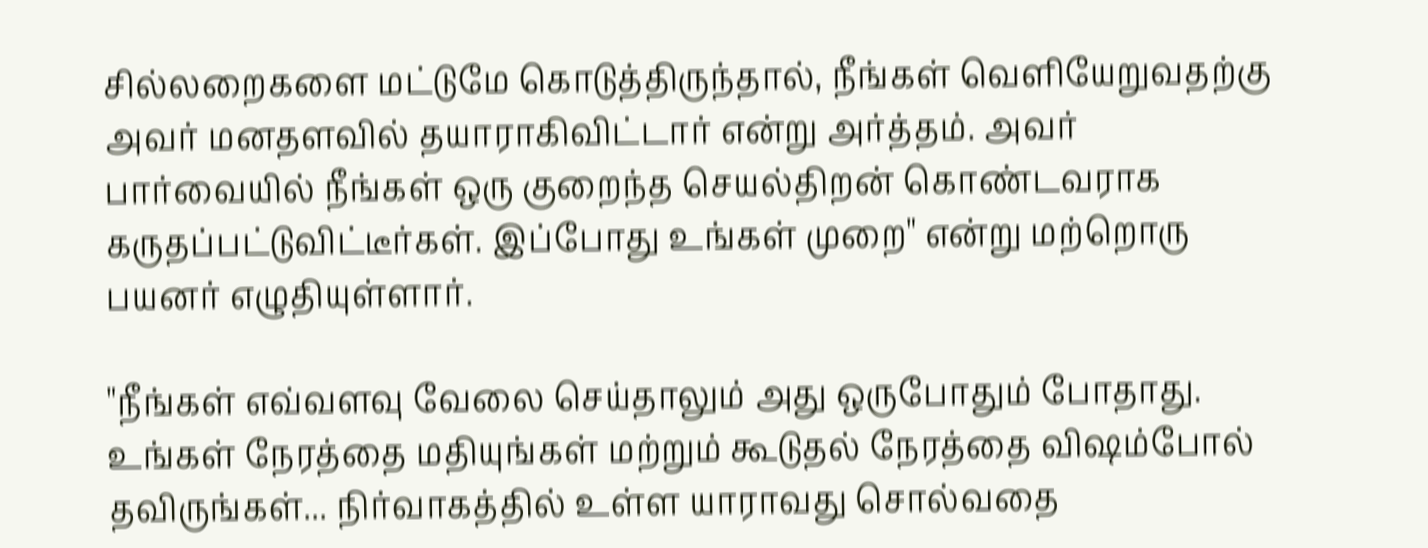சில்லறைகளை மட்டுமே கொடுத்திருந்தால், நீங்கள் வெளியேறுவதற்கு அவர் மனதளவில் தயாராகிவிட்டார் என்று அர்த்தம். அவர் பார்வையில் நீங்கள் ஒரு குறைந்த செயல்திறன் கொண்டவராக கருதப்பட்டுவிட்டீர்கள். இப்போது உங்கள் முறை" என்று மற்றொரு பயனர் எழுதியுள்ளார்.

"நீங்கள் எவ்வளவு வேலை செய்தாலும் அது ஒருபோதும் போதாது. உங்கள் நேரத்தை மதியுங்கள் மற்றும் கூடுதல் நேரத்தை விஷம்போல் தவிருங்கள்... நிர்வாகத்தில் உள்ள யாராவது சொல்வதை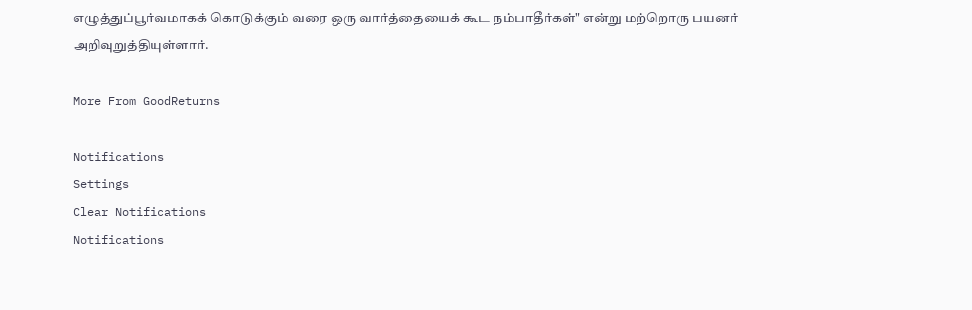எழுத்துப்பூர்வமாகக் கொடுக்கும் வரை ஒரு வார்த்தையைக் கூட நம்பாதீர்கள்" என்று மற்றொரு பயனர் அறிவுறுத்தியுள்ளார்.

More From GoodReturns

Notifications
Settings
Clear Notifications
Notifications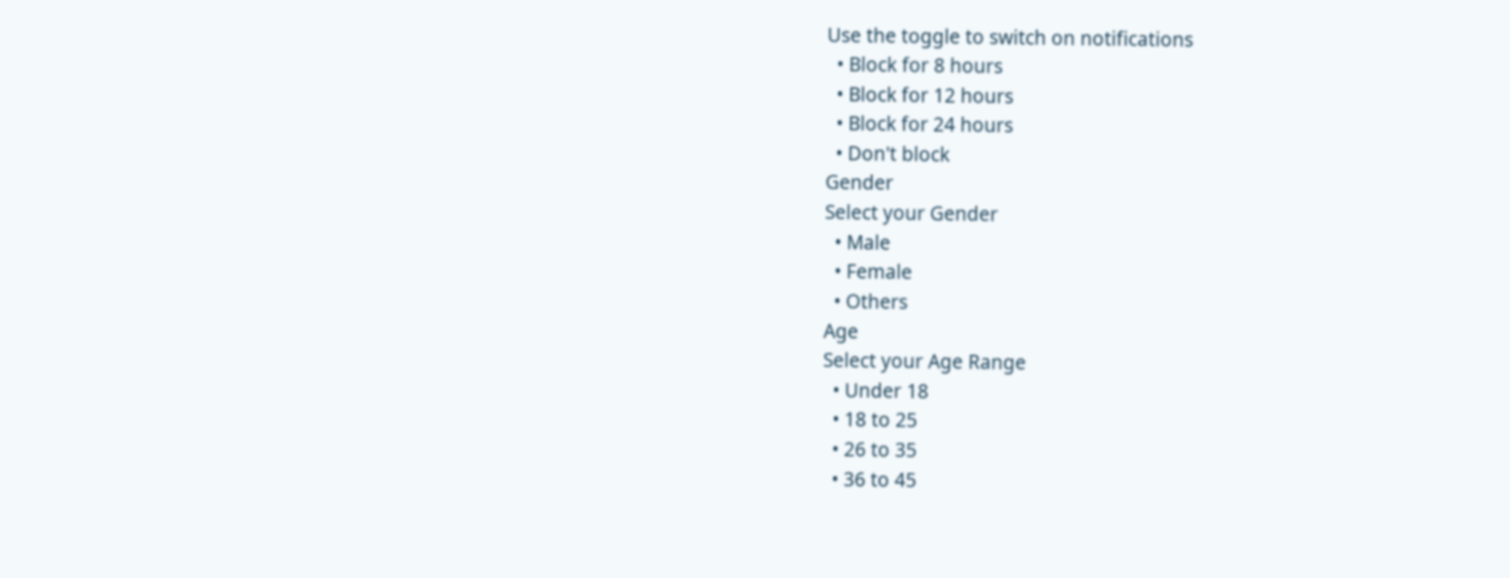Use the toggle to switch on notifications
  • Block for 8 hours
  • Block for 12 hours
  • Block for 24 hours
  • Don't block
Gender
Select your Gender
  • Male
  • Female
  • Others
Age
Select your Age Range
  • Under 18
  • 18 to 25
  • 26 to 35
  • 36 to 45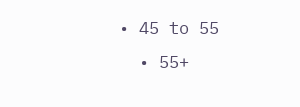• 45 to 55
  • 55+